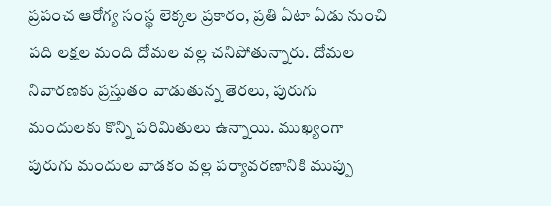ప్రపంచ ఆరోగ్య సంస్థ లెక్కల ప్రకారం, ప్రతి ఏటా ఏడు నుంచి పది లక్షల మంది దోమల వల్ల చనిపోతున్నారు. దోమల నివారణకు ప్రస్తుతం వాడుతున్న తెరలు, పురుగు మందులకు కొన్ని పరిమితులు ఉన్నాయి. ముఖ్యంగా పురుగు మందుల వాడకం వల్ల పర్యావరణానికి ముప్పు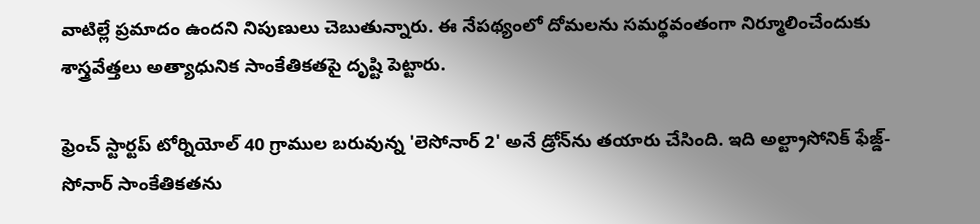వాటిల్లే ప్రమాదం ఉందని నిపుణులు చెబుతున్నారు. ఈ నేపథ్యంలో దోమలను సమర్థవంతంగా నిర్మూలించేందుకు శాస్త్రవేత్తలు అత్యాధునిక సాంకేతికతపై దృష్టి పెట్టారు.

ఫ్రెంచ్ స్టార్టప్ టోర్నియోల్ 40 గ్రాముల బరువున్న 'లెసోనార్ 2' అనే డ్రోన్‌ను తయారు చేసింది. ఇది అల్ట్రాసోనిక్ ఫేజ్డ్-సోనార్ సాంకేతికతను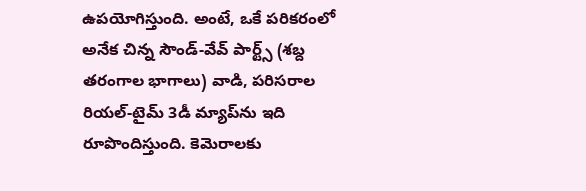ఉపయోగిస్తుంది. అంటే, ఒకే పరికరంలో అనేక చిన్న సౌండ్-వేవ్ పార్ట్స్ (శబ్ద తరంగాల భాగాలు) వాడి, పరిసరాల రియల్-టైమ్ 3డీ మ్యాప్‌ను ఇది రూపొందిస్తుంది. కెమెరాలకు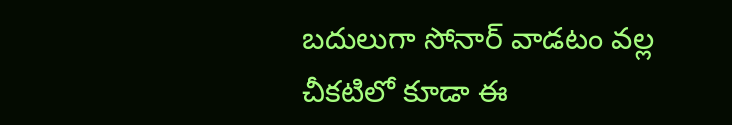బదులుగా సోనార్ వాడటం వల్ల చీకటిలో కూడా ఈ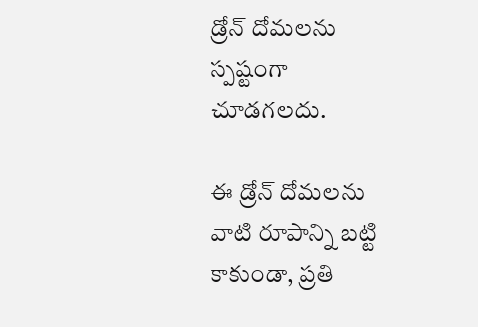డ్రోన్ దోమలను స్పష్టంగా చూడగలదు.

ఈ డ్రోన్ దోమలను వాటి రూపాన్ని బట్టి కాకుండా, ప్రతి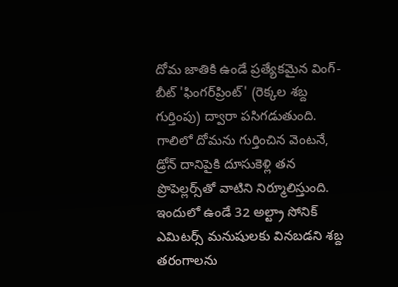దోమ జాతికి ఉండే ప్రత్యేకమైన వింగ్-బీట్ 'ఫింగర్‌ప్రింట్' (రెక్కల శబ్ద గుర్తింపు) ద్వారా పసిగడుతుంది. గాలిలో దోమను గుర్తించిన వెంటనే, డ్రోన్ దానిపైకి దూసుకెళ్లి తన ప్రొపెల్లర్స్‌తో వాటిని నిర్మూలిస్తుంది. ఇందులో ఉండే 32 అల్ట్రా సోనిక్ ఎమిటర్స్ మనుషులకు వినబడని శబ్ద తరంగాలను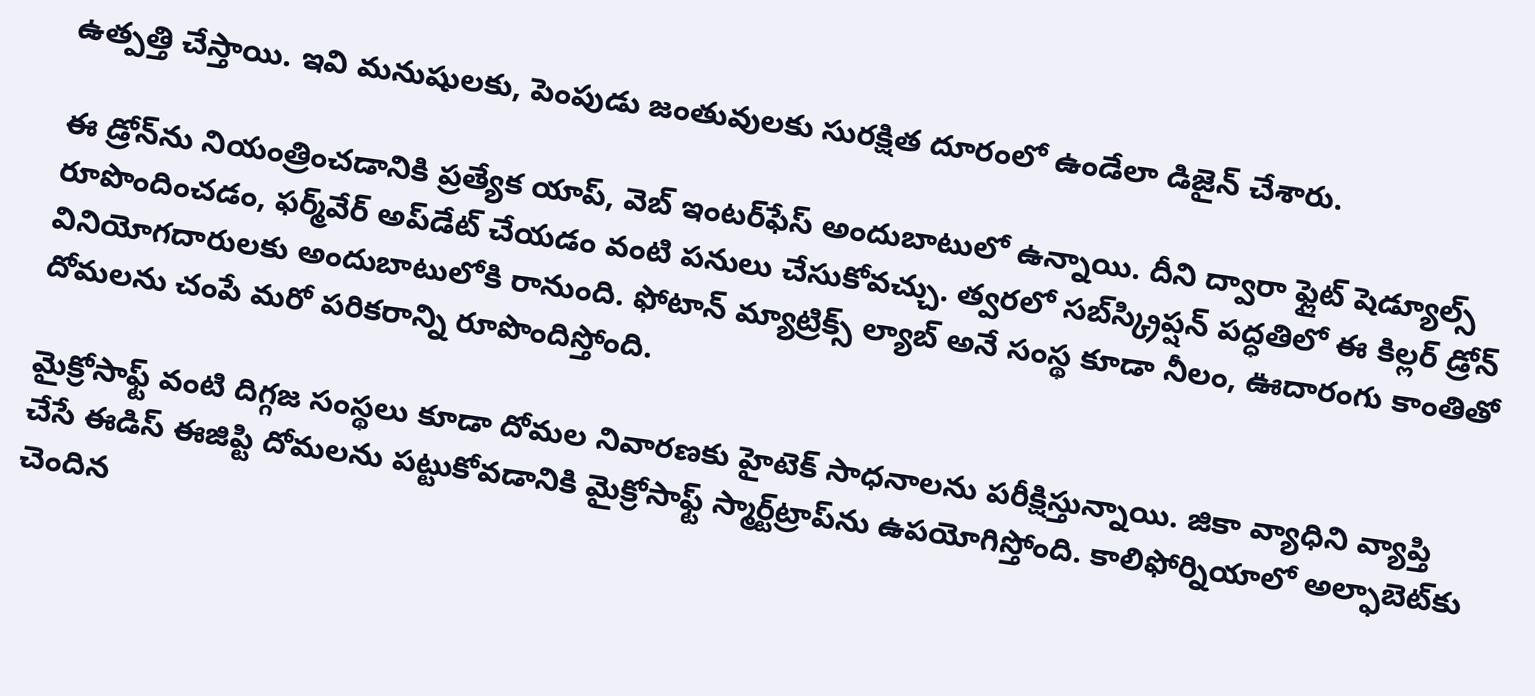ఉత్పత్తి చేస్తాయి. ఇవి మనుషులకు, పెంపుడు జంతువులకు సురక్షిత దూరంలో ఉండేలా డిజైన్ చేశారు.

ఈ డ్రోన్‌ను నియంత్రించడానికి ప్రత్యేక యాప్, వెబ్ ఇంటర్‌ఫేస్ అందుబాటులో ఉన్నాయి. దీని ద్వారా ఫ్లైట్ షెడ్యూల్స్ రూపొందించడం, ఫర్మ్‌వేర్ అప్‌డేట్ చేయడం వంటి పనులు చేసుకోవచ్చు. త్వరలో సబ్‌స్క్రిప్షన్ పద్ధతిలో ఈ కిల్లర్ డ్రోన్ వినియోగదారులకు అందుబాటులోకి రానుంది. ఫోటాన్ మ్యాట్రిక్స్ ల్యాబ్ అనే సంస్థ కూడా నీలం, ఊదారంగు కాంతితో దోమలను చంపే మరో పరికరాన్ని రూపొందిస్తోంది.

మైక్రోసాఫ్ట్ వంటి దిగ్గజ సంస్థలు కూడా దోమల నివారణకు హైటెక్ సాధనాలను పరీక్షిస్తున్నాయి. జికా వ్యాధిని వ్యాప్తి చేసే ఈడిస్ ఈజిప్టి దోమలను పట్టుకోవడానికి మైక్రోసాఫ్ట్ స్మార్ట్‌ట్రాప్‌ను ఉపయోగిస్తోంది. కాలిఫోర్నియాలో అల్ఫాబెట్‌కు చెందిన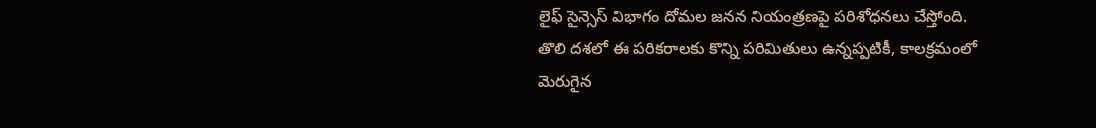లైఫ్ సైన్సెస్ విభాగం దోమల జనన నియంత్రణపై పరిశోధనలు చేస్తోంది. తొలి దశలో ఈ పరికరాలకు కొన్ని పరిమితులు ఉన్నప్పటికీ, కాలక్రమంలో మెరుగైన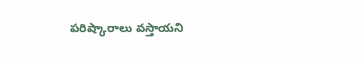పరిష్కారాలు వస్తాయని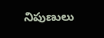నిపుణులు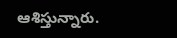ఆశిస్తున్నారు.